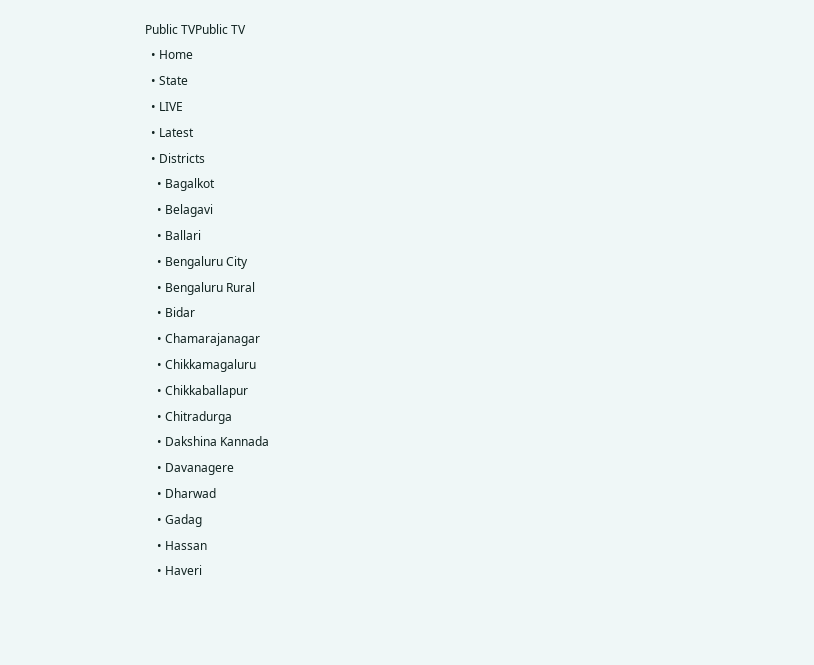Public TVPublic TV
  • Home
  • State
  • LIVE
  • Latest
  • Districts
    • Bagalkot
    • Belagavi
    • Ballari
    • Bengaluru City
    • Bengaluru Rural
    • Bidar
    • Chamarajanagar
    • Chikkamagaluru
    • Chikkaballapur
    • Chitradurga
    • Dakshina Kannada
    • Davanagere
    • Dharwad
    • Gadag
    • Hassan
    • Haveri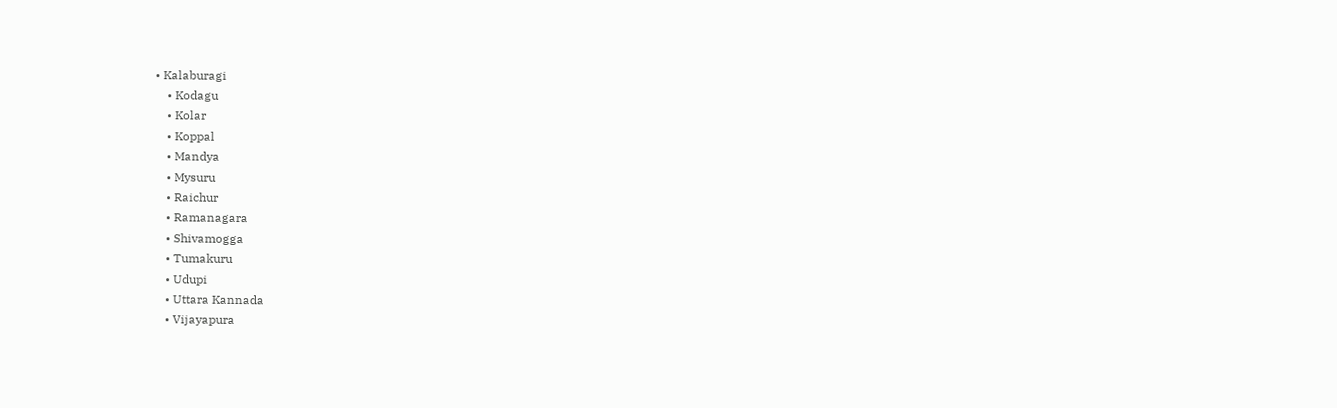• Kalaburagi
    • Kodagu
    • Kolar
    • Koppal
    • Mandya
    • Mysuru
    • Raichur
    • Ramanagara
    • Shivamogga
    • Tumakuru
    • Udupi
    • Uttara Kannada
    • Vijayapura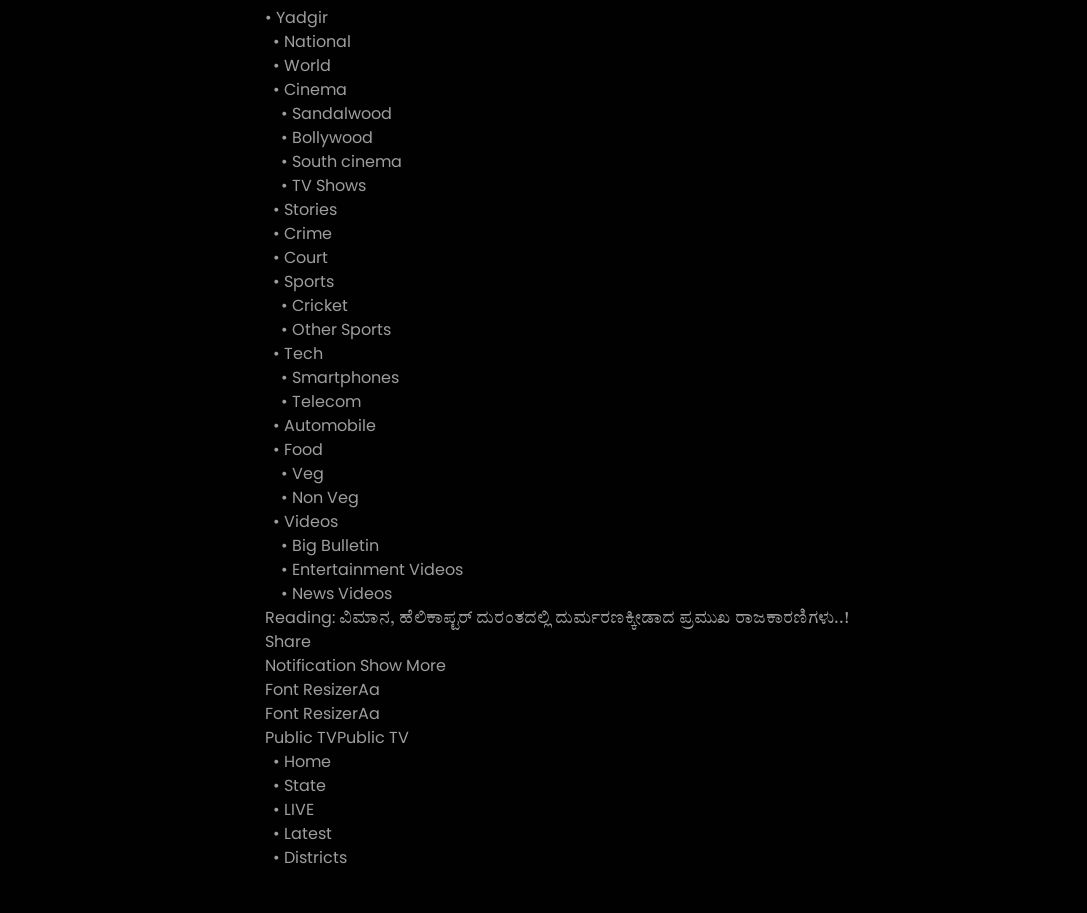• Yadgir
  • National
  • World
  • Cinema
    • Sandalwood
    • Bollywood
    • South cinema
    • TV Shows
  • Stories
  • Crime
  • Court
  • Sports
    • Cricket
    • Other Sports
  • Tech
    • Smartphones
    • Telecom
  • Automobile
  • Food
    • Veg
    • Non Veg
  • Videos
    • Big Bulletin
    • Entertainment Videos
    • News Videos
Reading: ವಿಮಾನ, ಹೆಲಿಕಾಪ್ಟರ್ ದುರಂತದಲ್ಲಿ ದುರ್ಮರಣಕ್ಕೀಡಾದ ಪ್ರಮುಖ ರಾಜಕಾರಣಿಗಳು..!
Share
Notification Show More
Font ResizerAa
Font ResizerAa
Public TVPublic TV
  • Home
  • State
  • LIVE
  • Latest
  • Districts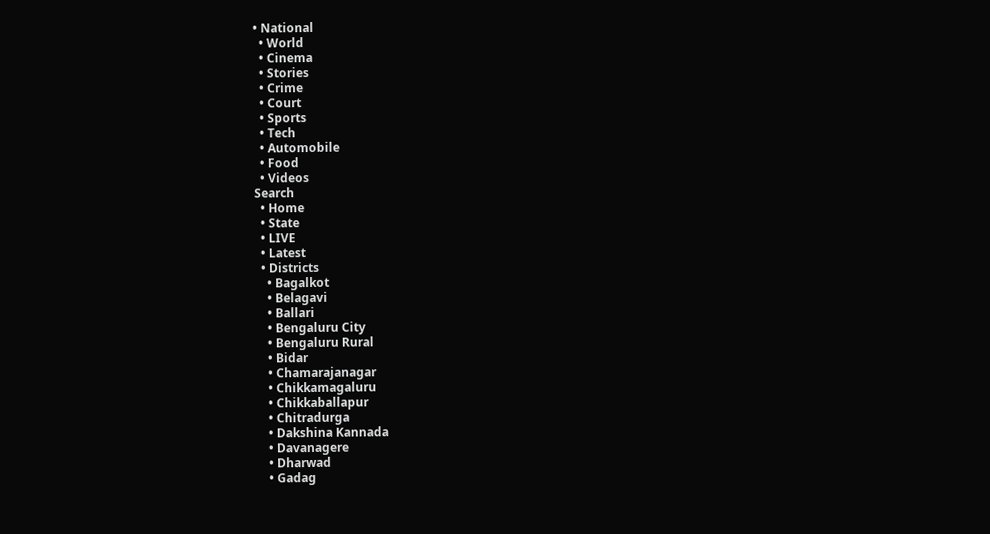• National
  • World
  • Cinema
  • Stories
  • Crime
  • Court
  • Sports
  • Tech
  • Automobile
  • Food
  • Videos
Search
  • Home
  • State
  • LIVE
  • Latest
  • Districts
    • Bagalkot
    • Belagavi
    • Ballari
    • Bengaluru City
    • Bengaluru Rural
    • Bidar
    • Chamarajanagar
    • Chikkamagaluru
    • Chikkaballapur
    • Chitradurga
    • Dakshina Kannada
    • Davanagere
    • Dharwad
    • Gadag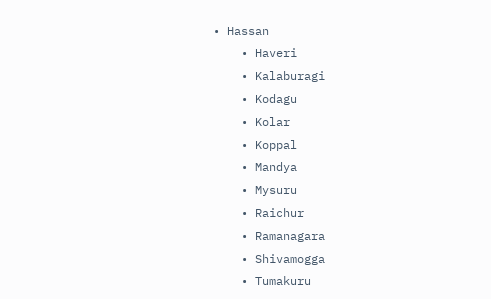• Hassan
    • Haveri
    • Kalaburagi
    • Kodagu
    • Kolar
    • Koppal
    • Mandya
    • Mysuru
    • Raichur
    • Ramanagara
    • Shivamogga
    • Tumakuru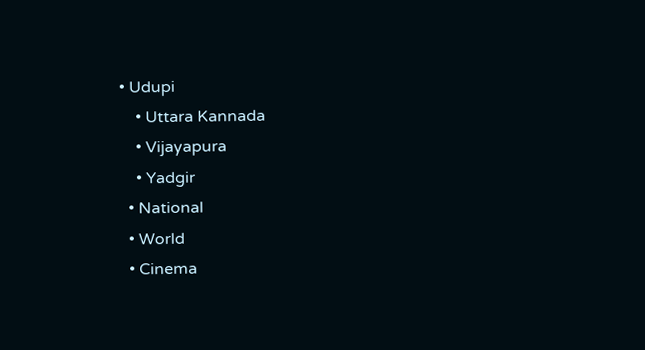• Udupi
    • Uttara Kannada
    • Vijayapura
    • Yadgir
  • National
  • World
  • Cinema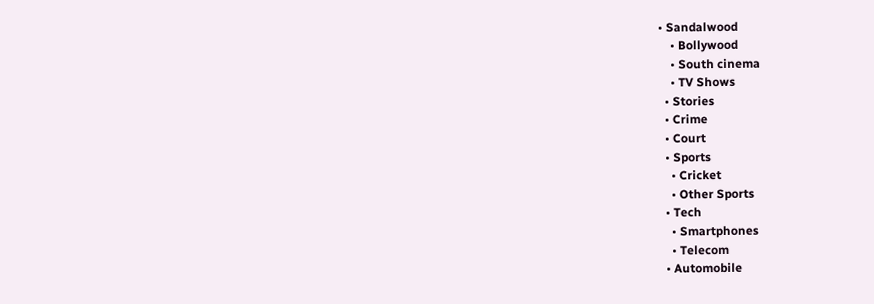• Sandalwood
    • Bollywood
    • South cinema
    • TV Shows
  • Stories
  • Crime
  • Court
  • Sports
    • Cricket
    • Other Sports
  • Tech
    • Smartphones
    • Telecom
  • Automobile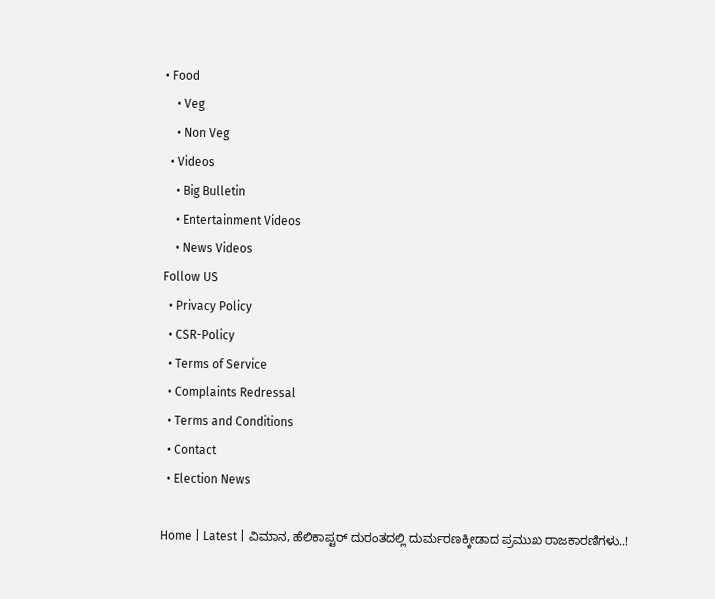• Food
    • Veg
    • Non Veg
  • Videos
    • Big Bulletin
    • Entertainment Videos
    • News Videos
Follow US
  • Privacy Policy
  • CSR-Policy
  • Terms of Service
  • Complaints Redressal
  • Terms and Conditions
  • Contact
  • Election News

Home | Latest | ವಿಮಾನ, ಹೆಲಿಕಾಪ್ಟರ್ ದುರಂತದಲ್ಲಿ ದುರ್ಮರಣಕ್ಕೀಡಾದ ಪ್ರಮುಖ ರಾಜಕಾರಣಿಗಳು..!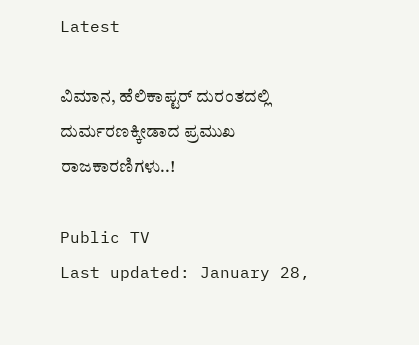Latest

ವಿಮಾನ, ಹೆಲಿಕಾಪ್ಟರ್ ದುರಂತದಲ್ಲಿ ದುರ್ಮರಣಕ್ಕೀಡಾದ ಪ್ರಮುಖ ರಾಜಕಾರಣಿಗಳು..!

Public TV
Last updated: January 28,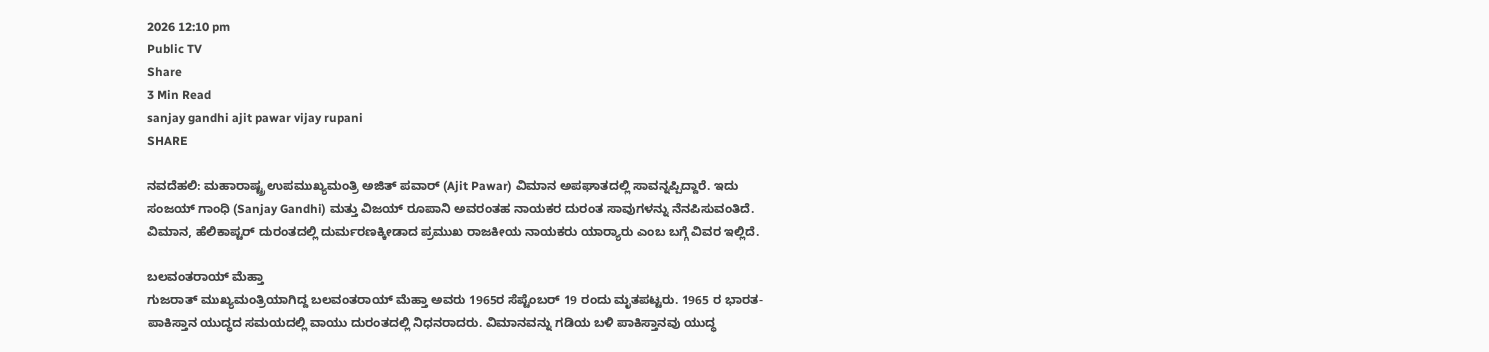2026 12:10 pm
Public TV
Share
3 Min Read
sanjay gandhi ajit pawar vijay rupani
SHARE

ನವದೆಹಲಿ: ಮಹಾರಾಷ್ಟ್ರ ಉಪಮುಖ್ಯಮಂತ್ರಿ ಅಜಿತ್ ಪವಾರ್ (Ajit Pawar) ವಿಮಾನ ಅಪಘಾತದಲ್ಲಿ ಸಾವನ್ನಪ್ಪಿದ್ದಾರೆ. ಇದು ಸಂಜಯ್ ಗಾಂಧಿ (Sanjay Gandhi) ಮತ್ತು ವಿಜಯ್ ರೂಪಾನಿ ಅವರಂತಹ ನಾಯಕರ ದುರಂತ ಸಾವುಗಳನ್ನು ನೆನಪಿಸುವಂತಿದೆ. ವಿಮಾನ, ಹೆಲಿಕಾಪ್ಟರ್‌ ದುರಂತದಲ್ಲಿ ದುರ್ಮರಣಕ್ಕೀಡಾದ ಪ್ರಮುಖ ರಾಜಕೀಯ ನಾಯಕರು ಯಾರ‍್ಯಾರು ಎಂಬ ಬಗ್ಗೆ ವಿವರ ಇಲ್ಲಿದೆ.

ಬಲವಂತರಾಯ್ ಮೆಹ್ತಾ
ಗುಜರಾತ್‌ ಮುಖ್ಯಮಂತ್ರಿಯಾಗಿದ್ದ ಬಲವಂತರಾಯ್‌ ಮೆಹ್ತಾ ಅವರು 1965ರ ಸೆಪ್ಟೆಂಬರ್ 19 ರಂದು ಮೃತಪಟ್ಟರು. 1965 ರ ಭಾರತ-ಪಾಕಿಸ್ತಾನ ಯುದ್ಧದ ಸಮಯದಲ್ಲಿ ವಾಯು ದುರಂತದಲ್ಲಿ ನಿಧನರಾದರು. ವಿಮಾನವನ್ನು ಗಡಿಯ ಬಳಿ ಪಾಕಿಸ್ತಾನವು ಯುದ್ಧ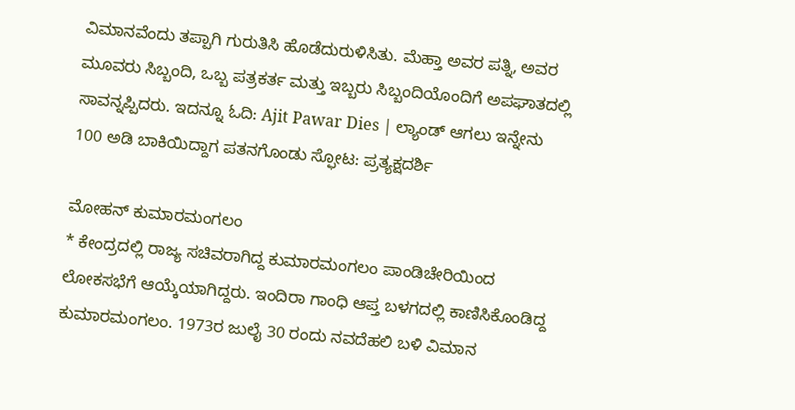ವಿಮಾನವೆಂದು ತಪ್ಪಾಗಿ ಗುರುತಿಸಿ ಹೊಡೆದುರುಳಿಸಿತು. ಮೆಹ್ತಾ ಅವರ ಪತ್ನಿ, ಅವರ ಮೂವರು ಸಿಬ್ಬಂದಿ, ಒಬ್ಬ ಪತ್ರಕರ್ತ ಮತ್ತು ಇಬ್ಬರು ಸಿಬ್ಬಂದಿಯೊಂದಿಗೆ ಅಪಘಾತದಲ್ಲಿ ಸಾವನ್ನಪ್ಪಿದರು. ಇದನ್ನೂ ಓದಿ: Ajit Pawar Dies | ಲ್ಯಾಂಡ್‌ ಆಗಲು ಇನ್ನೇನು 100 ಅಡಿ ಬಾಕಿಯಿದ್ದಾಗ ಪತನಗೊಂಡು ಸ್ಫೋಟ: ಪ್ರತ್ಯಕ್ಷದರ್ಶಿ

ಮೋಹನ್ ಕುಮಾರಮಂಗಲಂ
* ಕೇಂದ್ರದಲ್ಲಿ ರಾಜ್ಯ ಸಚಿವರಾಗಿದ್ದ ಕುಮಾರಮಂಗಲಂ ಪಾಂಡಿಚೇರಿಯಿಂದ ಲೋಕಸಭೆಗೆ ಆಯ್ಕೆಯಾಗಿದ್ದರು. ಇಂದಿರಾ ಗಾಂಧಿ ಆಪ್ತ ಬಳಗದಲ್ಲಿ ಕಾಣಿಸಿಕೊಂಡಿದ್ದ ಕುಮಾರಮಂಗಲಂ. 1973ರ ಜುಲೈ 30 ರಂದು ನವದೆಹಲಿ ಬಳಿ ವಿಮಾನ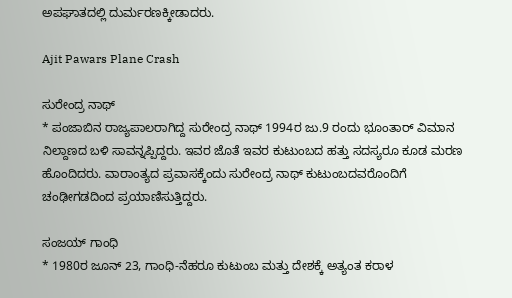ಅಪಘಾತದಲ್ಲಿ ದುರ್ಮರಣಕ್ಕೀಡಾದರು.

Ajit Pawars Plane Crash

ಸುರೇಂದ್ರ ನಾಥ್
* ಪಂಜಾಬಿನ ರಾಜ್ಯಪಾಲರಾಗಿದ್ದ ಸುರೇಂದ್ರ ನಾಥ್ 1994ರ ಜು.9 ರಂದು ಭೂಂತಾರ್ ವಿಮಾನ ನಿಲ್ದಾಣದ ಬಳಿ ಸಾವನ್ನಪ್ಪಿದ್ದರು. ಇವರ ಜೊತೆ ಇವರ ಕುಟುಂಬದ ಹತ್ತು ಸದಸ್ಯರೂ ಕೂಡ ಮರಣ ಹೊಂದಿದರು. ವಾರಾಂತ್ಯದ ಪ್ರವಾಸಕ್ಕೆಂದು ಸುರೇಂದ್ರ ನಾಥ್ ಕುಟುಂಬದವರೊಂದಿಗೆ ಚಂಢೀಗಡದಿಂದ ಪ್ರಯಾಣಿಸುತ್ತಿದ್ದರು.

ಸಂಜಯ್ ಗಾಂಧಿ
* 1980ರ ಜೂನ್‌ 23, ಗಾಂಧಿ-ನೆಹರೂ ಕುಟುಂಬ ಮತ್ತು ದೇಶಕ್ಕೆ ಅತ್ಯಂತ ಕರಾಳ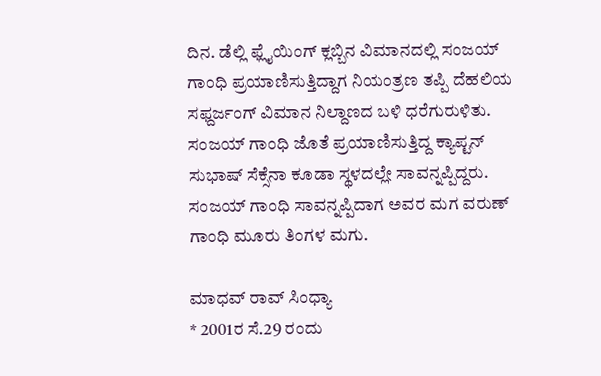ದಿನ. ಡೆಲ್ಲಿ ಫ್ಲೈಯಿಂಗ್ ಕ್ಲಬ್ಬಿನ ವಿಮಾನದಲ್ಲಿ ಸಂಜಯ್ ಗಾಂಧಿ ಪ್ರಯಾಣಿಸುತ್ತಿದ್ದಾಗ ನಿಯಂತ್ರಣ ತಪ್ಪಿ ದೆಹಲಿಯ ಸಫ್ದರ್ಜಂಗ್ ವಿಮಾನ ನಿಲ್ದಾಣದ ಬಳಿ ಧರೆಗುರುಳಿತು. ಸಂಜಯ್ ಗಾಂಧಿ ಜೊತೆ ಪ್ರಯಾಣಿಸುತ್ತಿದ್ದ ಕ್ಯಾಪ್ಟನ್ ಸುಭಾಷ್ ಸೆಕ್ಸೆನಾ ಕೂಡಾ ಸ್ಥಳದಲ್ಲೇ ಸಾವನ್ನಪ್ಪಿದ್ದರು. ಸಂಜಯ್ ಗಾಂಧಿ ಸಾವನ್ನಪ್ಪಿದಾಗ ಅವರ ಮಗ ವರುಣ್ ಗಾಂಧಿ ಮೂರು ತಿಂಗಳ ಮಗು.

ಮಾಧವ್ ರಾವ್ ಸಿಂಧ್ಯಾ
* 2001ರ ಸೆ.29 ರಂದು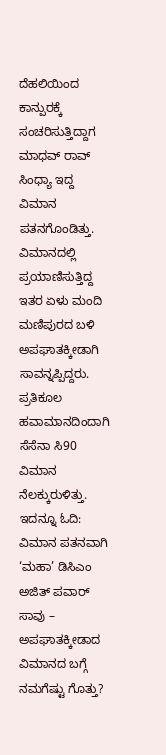ದೆಹಲಿಯಿಂದ ಕಾನ್ಪುರಕ್ಕೆ ಸಂಚರಿಸುತ್ತಿದ್ದಾಗ ಮಾಧವ್ ರಾವ್ ಸಿಂಧ್ಯಾ ಇದ್ದ ವಿಮಾನ ಪತನಗೊಂಡಿತ್ತು. ವಿಮಾನದಲ್ಲಿ ಪ್ರಯಾಣಿಸುತ್ತಿದ್ದ ಇತರ ಏಳು ಮಂದಿ ಮಣಿಪುರದ ಬಳಿ ಅಪಘಾತಕ್ಕೀಡಾಗಿ ಸಾವನ್ನಪ್ಪಿದ್ದರು. ಪ್ರತಿಕೂಲ ಹವಾಮಾನದಿಂದಾಗಿ ಸೆಸೆನಾ ಸಿ90 ವಿಮಾನ ನೆಲಕ್ಕುರುಳಿತ್ತು. ಇದನ್ನೂ ಓದಿ: ವಿಮಾನ ಪತನವಾಗಿ ‘ಮಹಾ’ ಡಿಸಿಎಂ ಅಜಿತ್ ಪವಾರ್ ಸಾವು – ಅಪಘಾತಕ್ಕೀಡಾದ ವಿಮಾನದ ಬಗ್ಗೆ ನಮಗೆಷ್ಟು ಗೊತ್ತು?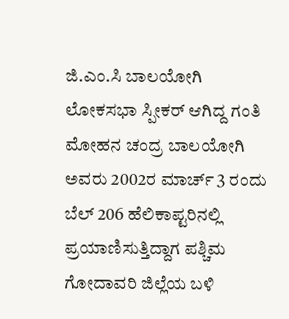ಜಿ.ಎಂ.ಸಿ ಬಾಲಯೋಗಿ
ಲೋಕಸಭಾ ಸ್ಪೀಕರ್ ಆಗಿದ್ದ ಗಂತಿ ಮೋಹನ ಚಂದ್ರ ಬಾಲಯೋಗಿ ಅವರು 2002ರ ಮಾರ್ಚ್‌ 3 ರಂದು ಬೆಲ್ 206 ಹೆಲಿಕಾಪ್ಟರಿನಲ್ಲಿ ಪ್ರಯಾಣಿಸುತ್ತಿದ್ದಾಗ ಪಶ್ಚಿಮ ಗೋದಾವರಿ ಜಿಲ್ಲೆಯ ಬಳಿ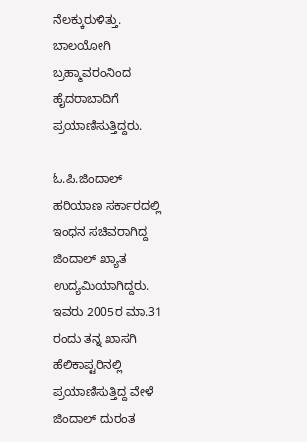ನೆಲಕ್ಕುರುಳಿತ್ತು. ಬಾಲಯೋಗಿ ಬ್ರಹ್ಮಾವರಂನಿಂದ ಹೈದರಾಬಾದಿಗೆ ಪ್ರಯಾಣಿಸುತ್ತಿದ್ದರು.

ಓ.ಪಿ.ಜಿಂದಾಲ್
ಹರಿಯಾಣ ಸರ್ಕಾರದಲ್ಲಿ ಇಂಧನ ಸಚಿವರಾಗಿದ್ದ ಜಿಂದಾಲ್ ಖ್ಯಾತ ಉದ್ಯಮಿಯಾಗಿದ್ದರು. ಇವರು 2005ರ ಮಾ.31 ರಂದು ತನ್ನ ಖಾಸಗಿ ಹೆಲಿಕಾಪ್ಟರಿನಲ್ಲಿ ಪ್ರಯಾಣಿಸುತ್ತಿದ್ದ ವೇಳೆ ಜಿಂದಾಲ್ ದುರಂತ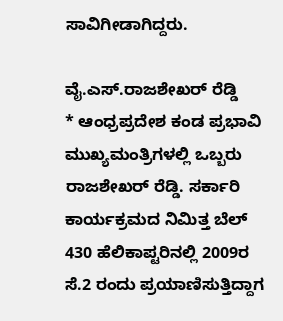ಸಾವಿಗೀಡಾಗಿದ್ದರು.

ವೈ.ಎಸ್.ರಾಜಶೇಖರ್ ರೆಡ್ಡಿ
* ಆಂಧ್ರಪ್ರದೇಶ ಕಂಡ ಪ್ರಭಾವಿ ಮುಖ್ಯಮಂತ್ರಿಗಳಲ್ಲಿ ಒಬ್ಬರು ರಾಜಶೇಖರ್ ರೆಡ್ಡಿ. ಸರ್ಕಾರಿ ಕಾರ್ಯಕ್ರಮದ ನಿಮಿತ್ತ ಬೆಲ್ 430 ಹೆಲಿಕಾಪ್ಟರಿನಲ್ಲಿ 2009ರ ಸೆ.2 ರಂದು ಪ್ರಯಾಣಿಸುತ್ತಿದ್ದಾಗ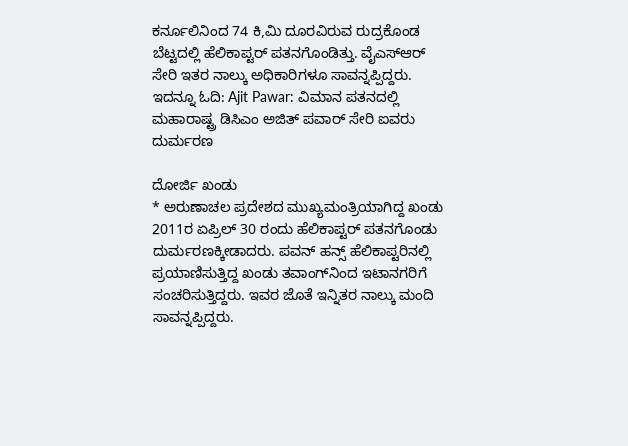ಕರ್ನೂಲಿನಿಂದ 74 ಕಿ,ಮಿ ದೂರವಿರುವ ರುದ್ರಕೊಂಡ ಬೆಟ್ಟದಲ್ಲಿ ಹೆಲಿಕಾಪ್ಟರ್ ಪತನಗೊಂಡಿತ್ತು. ವೈಎಸ್ಆರ್ ಸೇರಿ ಇತರ ನಾಲ್ಕು ಅಧಿಕಾರಿಗಳೂ ಸಾವನ್ನಪ್ಪಿದ್ದರು. ಇದನ್ನೂ ಓದಿ: Ajit Pawar: ವಿಮಾನ ಪತನದಲ್ಲಿ ಮಹಾರಾಷ್ಟ್ರ ಡಿಸಿಎಂ ಅಜಿತ್‌ ಪವಾರ್‌ ಸೇರಿ ಐವರು ದುರ್ಮರಣ

ದೋರ್ಜಿ ಖಂಡು
* ಅರುಣಾಚಲ ಪ್ರದೇಶದ ಮುಖ್ಯಮಂತ್ರಿಯಾಗಿದ್ದ ಖಂಡು 2011ರ ಏಪ್ರಿಲ್‌ 30 ರಂದು ಹೆಲಿಕಾಪ್ಟರ್ ಪತನಗೊಂಡು ದುರ್ಮರಣಕ್ಕೀಡಾದರು. ಪವನ್ ಹನ್ಸ್ ಹೆಲಿಕಾಪ್ಟರಿನಲ್ಲಿ ಪ್ರಯಾಣಿಸುತ್ತಿದ್ದ ಖಂಡು ತವಾಂಗ್‌ನಿಂದ ಇಟಾನಗರಿಗೆ ಸಂಚರಿಸುತ್ತಿದ್ದರು. ಇವರ ಜೊತೆ ಇನ್ನಿತರ ನಾಲ್ಕು ಮಂದಿ ಸಾವನ್ನಪ್ಪಿದ್ದರು.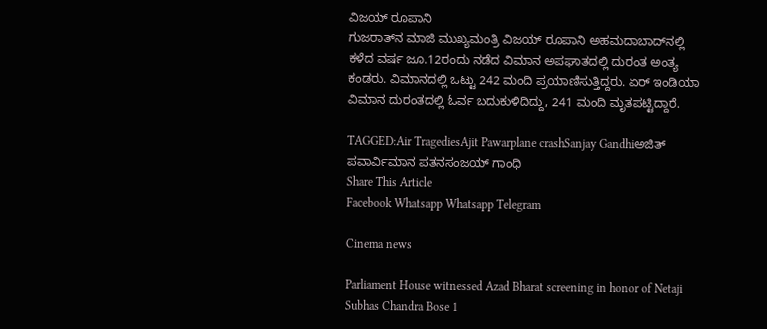ವಿಜಯ್ ರೂಪಾನಿ
ಗುಜರಾತ್‌ನ ಮಾಜಿ ಮುಖ್ಯಮಂತ್ರಿ ವಿಜಯ್ ರೂಪಾನಿ ಅಹಮದಾಬಾದ್‌ನಲ್ಲಿ ಕಳೆದ ವರ್ಷ ಜೂ.12ರಂದು ನಡೆದ ವಿಮಾನ ಅಪಘಾತದಲ್ಲಿ ದುರಂತ ಅಂತ್ಯ ಕಂಡರು. ವಿಮಾನದಲ್ಲಿ ಒಟ್ಟು 242 ಮಂದಿ ಪ್ರಯಾಣಿಸುತ್ತಿದ್ದರು. ಏರ್ ಇಂಡಿಯಾ ವಿಮಾನ ದುರಂತದಲ್ಲಿ ಓರ್ವ ಬದುಕುಳಿದಿದ್ದು, 241 ಮಂದಿ ಮೃತಪಟ್ಟಿದ್ದಾರೆ.

TAGGED:Air TragediesAjit Pawarplane crashSanjay Gandhiಅಜಿತ್ ಪವಾರ್ವಿಮಾನ ಪತನಸಂಜಯ್‌ ಗಾಂಧಿ
Share This Article
Facebook Whatsapp Whatsapp Telegram

Cinema news

Parliament House witnessed Azad Bharat screening in honor of Netaji Subhas Chandra Bose 1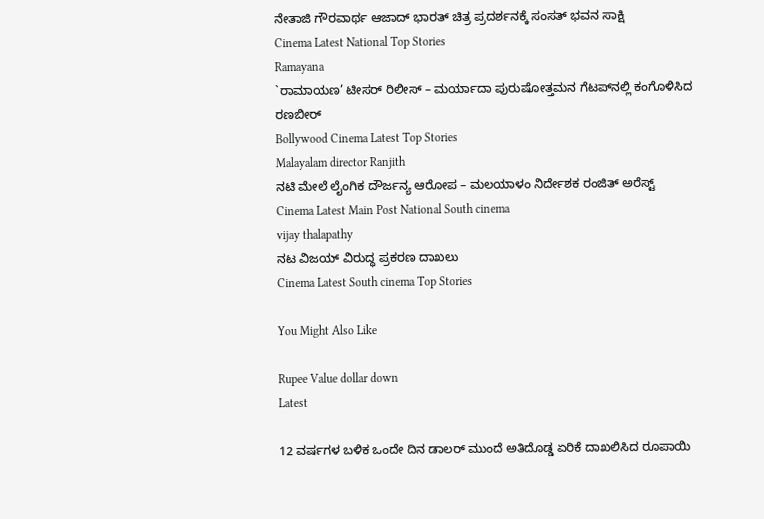ನೇತಾಜಿ ಗೌರವಾರ್ಥ ಆಜಾದ್ ಭಾರತ್ ಚಿತ್ರ ಪ್ರದರ್ಶನಕ್ಕೆ ಸಂಸತ್ ಭವನ ಸಾಕ್ಷಿ
Cinema Latest National Top Stories
Ramayana
`ರಾಮಾಯಣ’ ಟೀಸರ್ ರಿಲೀಸ್ – ಮರ್ಯಾದಾ ಪುರುಷೋತ್ತಮನ ಗೆಟಪ್‌ನಲ್ಲಿ ಕಂಗೊಳಿಸಿದ ರಣಬೀರ್
Bollywood Cinema Latest Top Stories
Malayalam director Ranjith
ನಟಿ ಮೇಲೆ ಲೈಂಗಿಕ ದೌರ್ಜನ್ಯ ಆರೋಪ – ಮಲಯಾಳಂ ನಿರ್ದೇಶಕ ರಂಜಿತ್ ಅರೆಸ್ಟ್
Cinema Latest Main Post National South cinema
vijay thalapathy
ನಟ ವಿಜಯ್‌ ವಿರುದ್ಧ ಪ್ರಕರಣ ದಾಖಲು
Cinema Latest South cinema Top Stories

You Might Also Like

Rupee Value dollar down
Latest

12 ವರ್ಷಗಳ ಬಳಿಕ ಒಂದೇ ದಿನ ಡಾಲರ್‌ ಮುಂದೆ ಅತಿದೊಡ್ಡ ಏರಿಕೆ ದಾಖಲಿಸಿದ ರೂಪಾಯಿ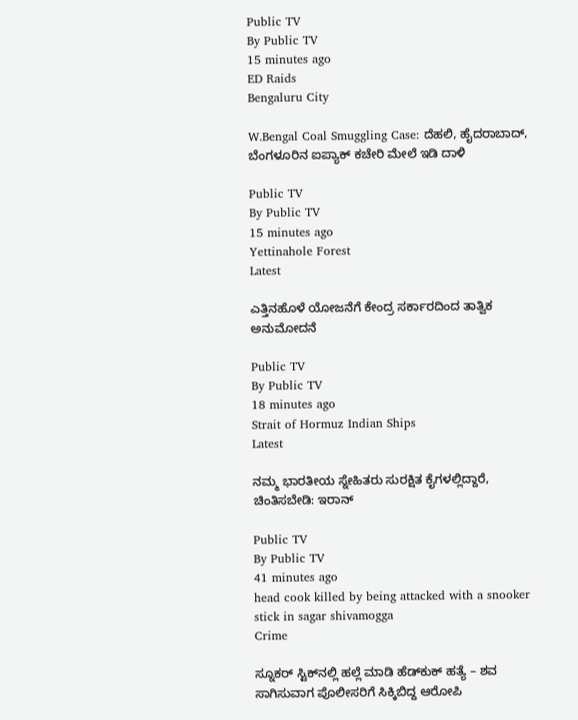Public TV
By Public TV
15 minutes ago
ED Raids
Bengaluru City

W.Bengal Coal Smuggling Case: ದೆಹಲಿ, ಹೈದರಾಬಾದ್, ಬೆಂಗಳೂರಿನ ಐಪ್ಯಾಕ್ ಕಚೇರಿ ಮೇಲೆ ಇಡಿ ದಾಳಿ

Public TV
By Public TV
15 minutes ago
Yettinahole Forest
Latest

ಎತ್ತಿನಹೊಳೆ ಯೋಜನೆಗೆ ಕೇಂದ್ರ ಸರ್ಕಾರದಿಂದ ತಾತ್ವಿಕ ಅನುಮೋದನೆ

Public TV
By Public TV
18 minutes ago
Strait of Hormuz Indian Ships
Latest

ನಮ್ಮ ಭಾರತೀಯ ಸ್ನೇಹಿತರು ಸುರಕ್ಷಿತ ಕೈಗಳಲ್ಲಿದ್ದಾರೆ, ಚಿಂತಿಸಬೇಡಿ: ಇರಾನ್‌

Public TV
By Public TV
41 minutes ago
head cook killed by being attacked with a snooker stick in sagar shivamogga
Crime

ಸ್ನೂಕರ್‌ ಸ್ಟಿಕ್‌ನಲ್ಲಿ ಹಲ್ಲೆ ಮಾಡಿ ಹೆಡ್‌ಕುಕ್‌ ಹತ್ಯೆ – ಶವ ಸಾಗಿಸುವಾಗ ಪೊಲೀಸರಿಗೆ ಸಿಕ್ಕಿಬಿದ್ದ ಆರೋಪಿ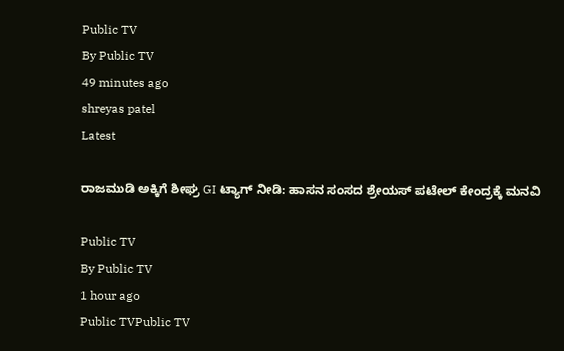Public TV
By Public TV
49 minutes ago
shreyas patel
Latest

ರಾಜಮುಡಿ ಅಕ್ಕಿಗೆ ಶೀಘ್ರ GI ಟ್ಯಾಗ್ ನೀಡಿ: ಹಾಸನ ಸಂಸದ ಶ್ರೇಯಸ್ ಪಟೇಲ್ ಕೇಂದ್ರಕ್ಕೆ ಮನವಿ

Public TV
By Public TV
1 hour ago
Public TVPublic TV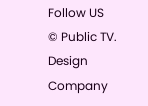Follow US
© Public TV. Design Company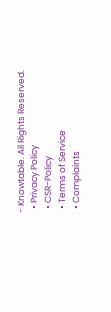- Knowtable. All Rights Reserved.
  • Privacy Policy
  • CSR-Policy
  • Terms of Service
  • Complaints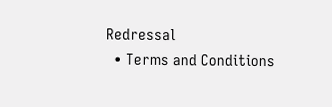Redressal
  • Terms and Conditions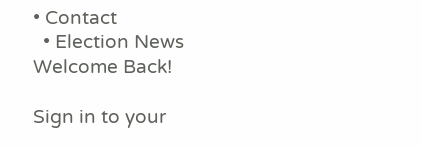• Contact
  • Election News
Welcome Back!

Sign in to your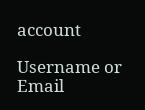account

Username or Email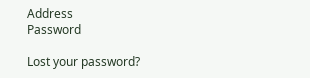Address
Password

Lost your password?